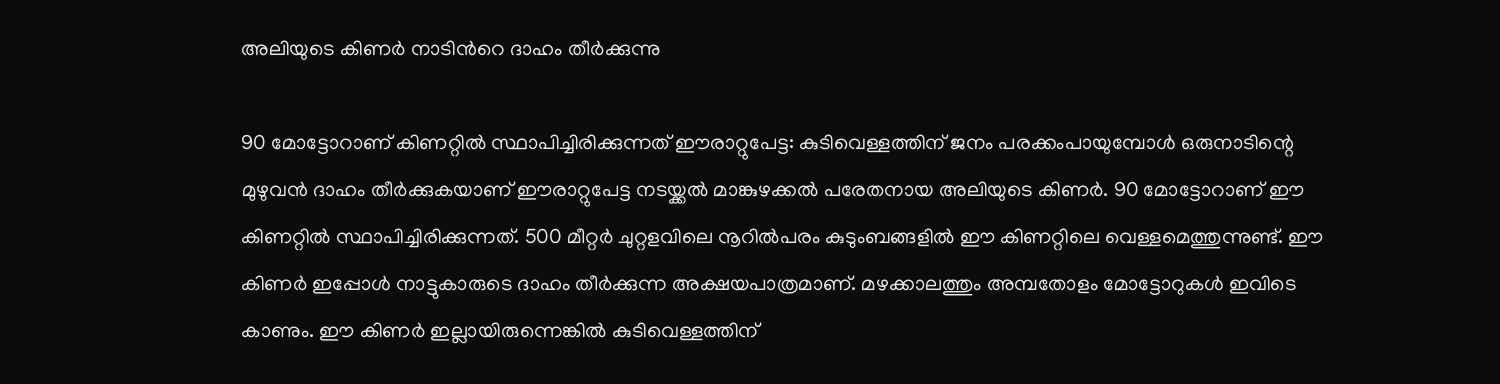അലിയുടെ കിണർ നാടിന്‍റെ ദാഹം തീർക്കുന്നു

90 മോട്ടോറാണ് കിണറ്റിൽ സ്ഥാപിച്ചിരിക്കുന്നത് ഈരാറ്റുപേട്ട: കുടിവെള്ളത്തിന് ജനം പരക്കംപായുമ്പോൾ ഒരുനാടിന്റെ മുഴുവൻ ദാഹം തീർക്കുകയാണ് ഈരാറ്റുപേട്ട നടയ്ക്കൽ മാങ്കുഴക്കൽ പരേതനായ അലിയുടെ കിണർ. 90 മോട്ടോറാണ് ഈ കിണറ്റിൽ സ്ഥാപിച്ചിരിക്കുന്നത്. 500 മീറ്റർ ചുറ്റളവിലെ നൂറിൽപരം കുടുംബങ്ങളിൽ ഈ കിണറ്റിലെ വെള്ളമെത്തുന്നുണ്ട്. ഈ കിണർ ഇപ്പോൾ നാട്ടുകാരുടെ ദാഹം തീർക്കുന്ന അക്ഷയപാത്രമാണ്. മഴക്കാലത്തും അമ്പതോളം മോട്ടോറുകൾ ഇവിടെ കാണും. ഈ കിണർ ഇല്ലായിരുന്നെങ്കിൽ കുടിവെള്ളത്തിന്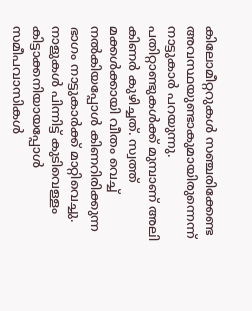കിലോമീറ്ററുകൾ സഞ്ചരിക്കേണ്ട അവസ്ഥയുണ്ടാകുമായിരുന്നെന്ന് നാട്ടുകാർ പറയുന്നു. പതിറ്റാണ്ടുകൾക്ക് മുമ്പാണ് അലി കിണർ കുഴിച്ചത്. സ്വത്ത് മക്കൾക്കായി വീതം വെച്ച് നൽകിയപ്പോൾ കിണറിരിക്കുന്ന ഭാഗം നാട്ടുകാർക്ക് മാറ്റിവെച്ചു. നാളുകൾ പിന്നിട്ട് കുടിവെള്ളം കിട്ടാക്കനിയായപ്പോൾ സമീപവാസികൾ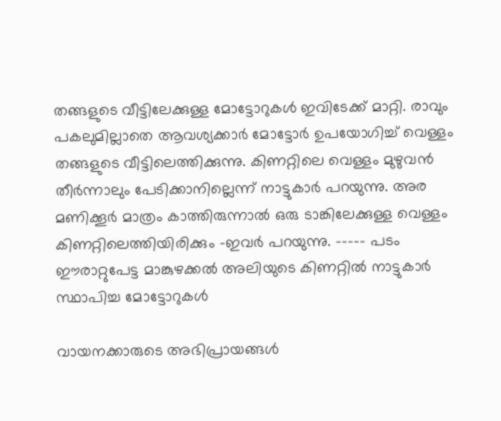തങ്ങളുടെ വീട്ടിലേക്കുള്ള മോട്ടോറുകൾ ഇവിടേക്ക് മാറ്റി. രാവും പകലുമില്ലാതെ ആവശ്യക്കാർ മോട്ടോർ ഉപയോഗിച്ച് വെള്ളം തങ്ങളുടെ വീട്ടിലെത്തിക്കുന്നു. കിണറ്റിലെ വെള്ളം മുഴുവൻ തീർന്നാലും പേടിക്കാനില്ലെന്ന് നാട്ടുകാർ പറയുന്നു. അര മണിക്കൂർ മാത്രം കാത്തിരുന്നാൽ ഒരു ടാങ്കിലേക്കുള്ള വെള്ളം കിണറ്റിലെത്തിയിരിക്കും -ഇവർ പറയുന്നു. ----- പടം ഈരാറ്റുപേട്ട മാങ്കുഴക്കൽ അലിയുടെ കിണറ്റിൽ നാട്ടുകാർ സ്ഥാപിച്ച മോട്ടോറുകൾ

വായനക്കാരുടെ അഭിപ്രായങ്ങള്‍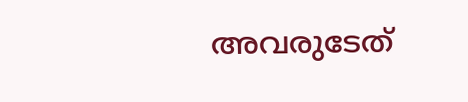അവരുടേത്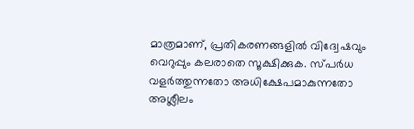മാത്രമാണ്, പ്രതികരണങ്ങളിൽ വിദ്വേഷവും വെറുപ്പും കലരാതെ സൂക്ഷിക്കുക. സ്പർധ വളർത്തുന്നതോ അധിക്ഷേപമാകുന്നതോ അശ്ലീലം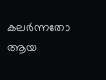കലർന്നതോ ആയ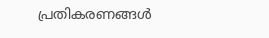പ്രതികരണങ്ങൾ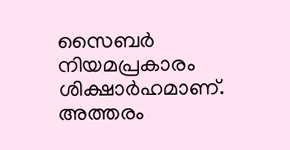സൈബർ നിയമപ്രകാരം ശിക്ഷാർഹമാണ്. അത്തരം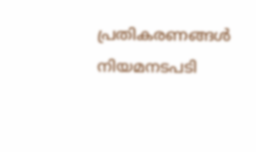പ്രതികരണങ്ങൾ നിയമനടപടി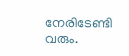നേരിടേണ്ടി വരും.